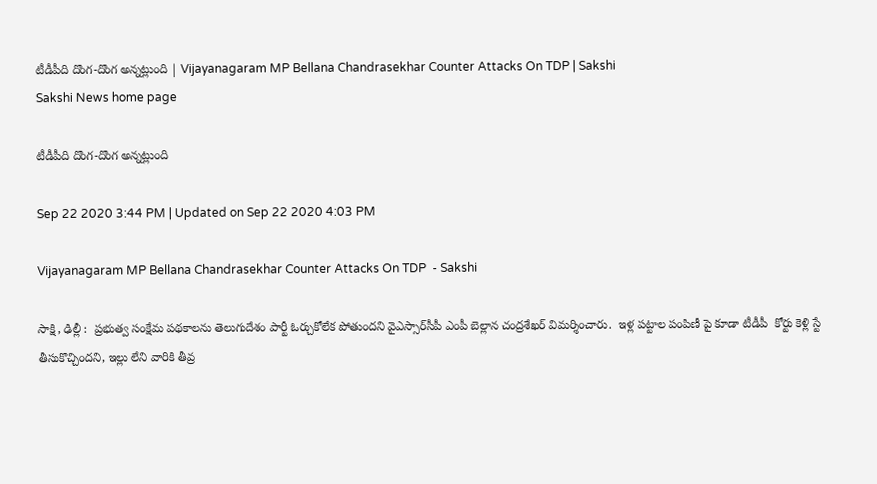టీడీపీది దొంగ-దొంగ అన్న‌ట్లుంది | Vijayanagaram MP Bellana Chandrasekhar Counter Attacks On TDP | Sakshi
Sakshi News home page

టీడీపీది దొంగ-దొంగ అన్న‌ట్లుంది

Sep 22 2020 3:44 PM | Updated on Sep 22 2020 4:03 PM

Vijayanagaram MP Bellana Chandrasekhar Counter Attacks On TDP  - Sakshi

సాక్షి, ఢిల్లీ :  ప్రభుత్వ సంక్షేమ పథకాలను తెలుగుదేశం పార్టీ ఓర్చుకోలేక పోతుందని వైఎస్సార్‌సీపీ ఎంపీ బెల్లాన చంద్రశేఖర్ విమ‌ర్శించారు.  ఇళ్ల పట్టాల పంపిణీ పై కూడా టీడీపీ  కోర్టు కెళ్లి స్టే తీసుకొచ్చిందని, ఇల్లు లేని వారికి తీవ్ర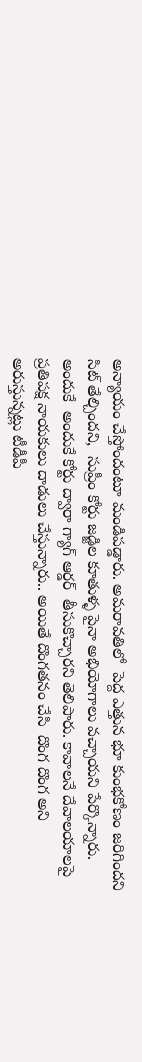అన్యాయం చేస్తోందంటూ మండిప‌డ్డారు. అమరావతిలో  పెద్ద ఎత్తున భూ కుంభకోణం జరిగిందని సిట్ తేల్చింద‌ని,  సుప్రీం కోర్టు జడ్జిల కూతుళ్ళ పైనా అభియోగాలు వచ్చాయని పేర్కొన్నారు. అందుకే  అందుకే కోర్టు ద్వారా గ్యాగ్ ఆర్డర్  తీసుకొచ్చారని తెలిపారు. కావాల‌నే దేవాలయాలపై ప్రతిపక్ష నాయకులు దాడులు చేస్తున్నారు.. అయితే దొంగ‌త‌నం చేసి  దొంగ దొంగ అని అరుస్తున్న‌ట్లు టీడీపీ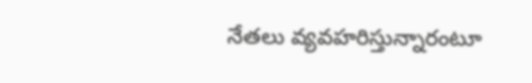నేత‌లు వ్య‌వహ‌రిస్తున్నారంటూ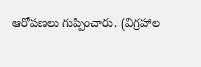ఆరోప‌ణ‌లు గుప్పించారు. (విగ్రహాల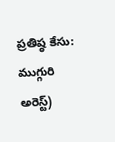ప్రతిష్ఠ కేసు: ముగ్గురి అరెస్ట్‌)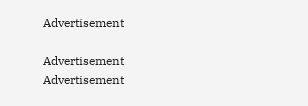Advertisement

Advertisement
Advertisement